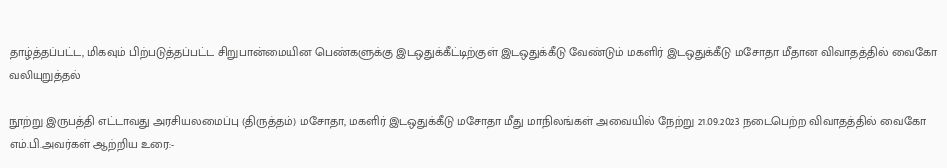தாழ்த்தப்பட்ட, மிகவும் பிற்படுத்தப்பட்ட சிறுபான்மையின பெண்களுக்கு இடஒதுக்கீட்டிற்குள் இடஒதுக்கீடு வேண்டும் மகளிர் இடஒதுக்கீடு மசோதா மீதான விவாதத்தில் வைகோ வலியுறுத்தல்

நூற்று இருபத்தி எட்டாவது அரசியலமைப்பு (திருத்தம்) மசோதா, மகளிர் இடஒதுக்கீடு மசோதா மீது மாநிலங்கள் அவையில் நேற்று 21.09.2023 நடைபெற்ற விவாதத்தில் வைகோ எம்.பி.அவர்கள் ஆற்றிய உரை:-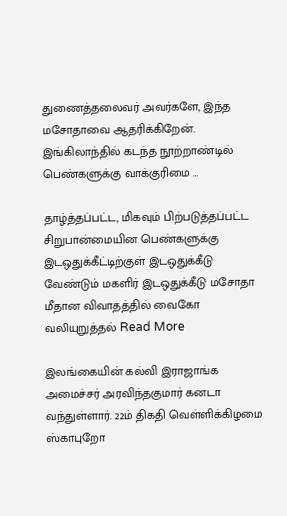துணைத்தலைவர் அவர்களே, இந்த மசோதாவை ஆதரிக்கிறேன். இங்கிலாந்தில் கடந்த நூற்றாண்டில் பெண்களுக்கு வாக்குரிமை …

தாழ்த்தப்பட்ட, மிகவும் பிற்படுத்தப்பட்ட சிறுபான்மையின பெண்களுக்கு இடஒதுக்கீட்டிற்குள் இடஒதுக்கீடு வேண்டும் மகளிர் இடஒதுக்கீடு மசோதா மீதான விவாதத்தில் வைகோ வலியுறுத்தல் Read More

இலங்கையின் கல்வி இராஜாங்க அமைச்சர் அரவிந்தகுமார் கனடா வந்துள்ளார். 22ம் திகதி வெள்ளிக்கிழமை ஸ்காபுறோ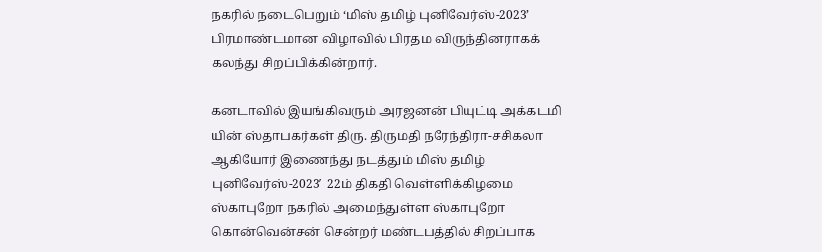நகரில் நடைபெறும் ‘மிஸ் தமிழ் புனிவேர்ஸ்-2023’ பிரமாண்டமான விழாவில் பிரதம விருந்தினராகக் கலந்து சிறப்பிக்கின்றார்.

கனடாவில் இயங்கிவரும் அரஜனன் பியுட்டி அக்கடமி யின் ஸ்தாபகர்கள் திரு. திருமதி நரேந்திரா-சசிகலா ஆகியோர் இணைந்து நடத்தும் மிஸ் தமிழ் புனிவேர்ஸ்-2023′  22ம் திகதி வெள்ளிக்கிழமை ஸ்காபுறோ நகரில் அமைந்துள்ள ஸ்காபுறோ கொன்வென்சன் சென்றர் மண்டபத்தில் சிறப்பாக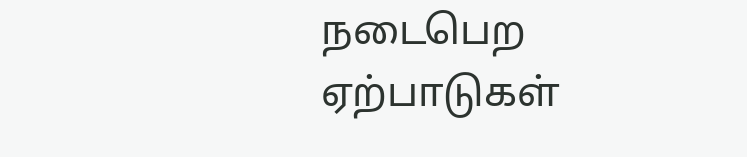நடைபெற ஏற்பாடுகள்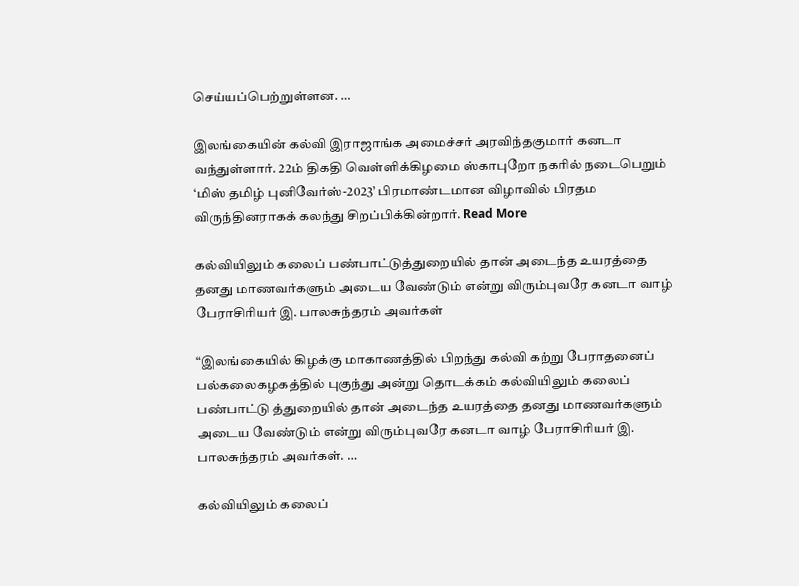செய்யப்பெற்றுள்ளன. …

இலங்கையின் கல்வி இராஜாங்க அமைச்சர் அரவிந்தகுமார் கனடா வந்துள்ளார். 22ம் திகதி வெள்ளிக்கிழமை ஸ்காபுறோ நகரில் நடைபெறும் ‘மிஸ் தமிழ் புனிவேர்ஸ்-2023’ பிரமாண்டமான விழாவில் பிரதம விருந்தினராகக் கலந்து சிறப்பிக்கின்றார். Read More

கல்வியிலும் கலைப் பண்பாட்டுத்துறையில் தான் அடைந்த உயரத்தை தனது மாணவர்களும் அடைய வேண்டும் என்று விரும்புவரே கனடா வாழ் பேராசிரியர் இ. பாலசுந்தரம் அவர்கள்

“இலங்கையில் கிழக்கு மாகாணத்தில் பிறந்து கல்வி கற்று பேராதனைப் பல்கலைகழகத்தில் புகுந்து அன்று தொடக்கம் கல்வியிலும் கலைப் பண்பாட்டு த்துறையில் தான் அடைந்த உயரத்தை தனது மாணவர்களும் அடைய வேண்டும் என்று விரும்புவரே கனடா வாழ் பேராசிரியர் இ. பாலசுந்தரம் அவர்கள். …

கல்வியிலும் கலைப்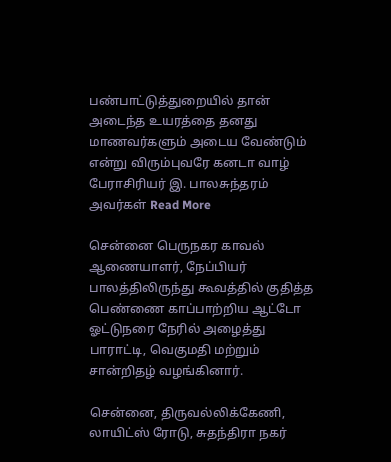பண்பாட்டுத்துறையில் தான் அடைந்த உயரத்தை தனது மாணவர்களும் அடைய வேண்டும் என்று விரும்புவரே கனடா வாழ் பேராசிரியர் இ. பாலசுந்தரம் அவர்கள் Read More

சென்னை பெருநகர காவல் ஆணையாளர், நேப்பியர் பாலத்திலிருந்து கூவத்தில் குதித்த பெண்ணை காப்பாற்றிய ஆட்டோ ஓட்டுநரை நேரில் அழைத்து பாராட்டி, வெகுமதி மற்றும் சான்றிதழ் வழங்கினார்.

சென்னை, திருவல்லிக்கேணி, லாயிட்ஸ் ரோடு, சுதந்திரா நகர்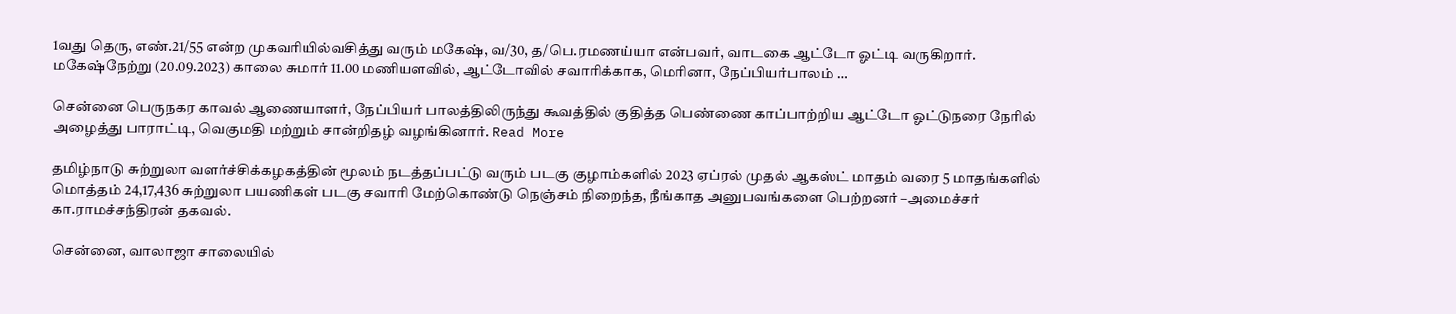1வது தெரு, எண்.21/55 என்ற முகவரியில்வசித்து வரும் மகேஷ், வ/30, த/பெ.ரமணய்யா என்பவர், வாடகை ஆட்டோ ஓட்டி வருகிறார். மகேஷ்நேற்று (20.09.2023) காலை சுமார் 11.00 மணியளவில், ஆட்டோவில் சவாரிக்காக, மெரினா, நேப்பியர்பாலம் …

சென்னை பெருநகர காவல் ஆணையாளர், நேப்பியர் பாலத்திலிருந்து கூவத்தில் குதித்த பெண்ணை காப்பாற்றிய ஆட்டோ ஓட்டுநரை நேரில் அழைத்து பாராட்டி, வெகுமதி மற்றும் சான்றிதழ் வழங்கினார். Read More

தமிழ்நாடு சுற்றுலா வளர்ச்சிக்கழகத்தின் மூலம் நடத்தப்பட்டு வரும் படகு குழாம்களில் 2023 ஏப்ரல் முதல் ஆகஸ்ட் மாதம் வரை 5 மாதங்களில் மொத்தம் 24,17,436 சுற்றுலா பயணிகள் படகு சவாரி மேற்கொண்டு நெஞ்சம் நிறைந்த, நீங்காத அனுபவங்களை பெற்றனர் –அமைச்சர் கா.ராமச்சந்திரன் தகவல்.

சென்னை, வாலாஜா சாலையில்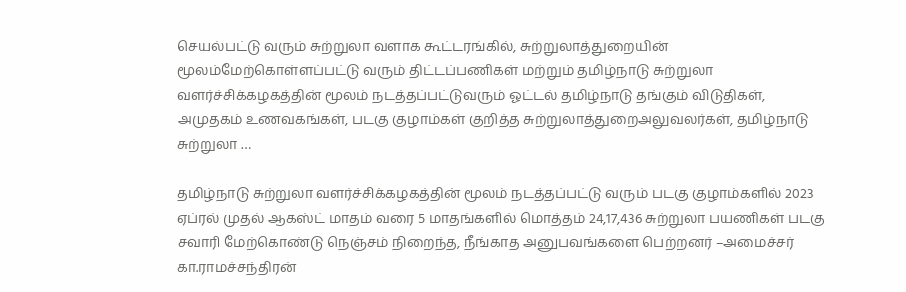செயல்பட்டு வரும் சுற்றுலா வளாக கூட்டரங்கில், சுற்றுலாத்துறையின் மூலம்மேற்கொள்ளப்பட்டு வரும் திட்டப்பணிகள் மற்றும் தமிழ்நாடு சுற்றுலா வளர்ச்சிக்கழகத்தின் மூலம் நடத்தப்பட்டுவரும் ஓட்டல் தமிழ்நாடு தங்கும் விடுதிகள், அமுதகம் உணவகங்கள், படகு குழாம்கள் குறித்த சுற்றுலாத்துறைஅலுவலர்கள், தமிழ்நாடு சுற்றுலா …

தமிழ்நாடு சுற்றுலா வளர்ச்சிக்கழகத்தின் மூலம் நடத்தப்பட்டு வரும் படகு குழாம்களில் 2023 ஏப்ரல் முதல் ஆகஸ்ட் மாதம் வரை 5 மாதங்களில் மொத்தம் 24,17,436 சுற்றுலா பயணிகள் படகு சவாரி மேற்கொண்டு நெஞ்சம் நிறைந்த, நீங்காத அனுபவங்களை பெற்றனர் –அமைச்சர் கா.ராமச்சந்திரன்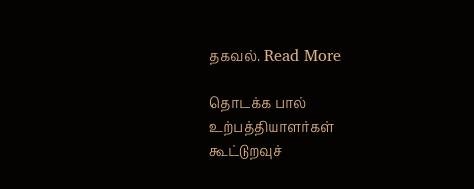தகவல். Read More

தொடக்க பால் உற்பத்தியாளர்கள் கூட்டுறவுச்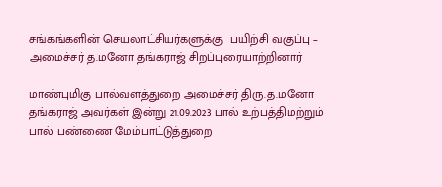சங்கங்களின் செயலாட்சியர்களுக்கு  பயிற்சி வகுப்பு – அமைச்சர் த.மனோ தங்கராஜ் சிறப்புரையாற்றினார்

மாண்புமிகு பால்வளத்துறை அமைச்சர் திரு.த.மனோ தங்கராஜ் அவர்கள் இன்று 21.09.2023 பால் உற்பத்திமற்றும் பால் பண்ணை மேம்பாட்டுத்துறை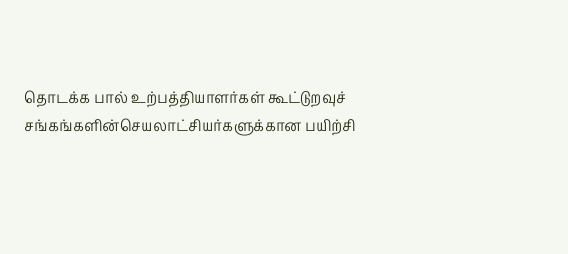தொடக்க பால் உற்பத்தியாளர்கள் கூட்டுறவுச் சங்கங்களின்செயலாட்சியர்களுக்கான பயிற்சி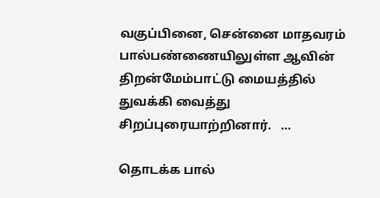வகுப்பினை, சென்னை மாதவரம் பால்பண்ணையிலுள்ள ஆவின் திறன்மேம்பாட்டு மையத்தில் துவக்கி வைத்து சிறப்புரையாற்றினார்.   …

தொடக்க பால்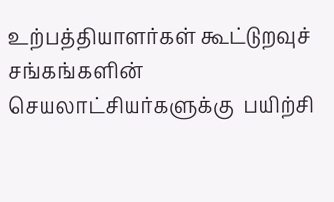உற்பத்தியாளர்கள் கூட்டுறவுச் சங்கங்களின் செயலாட்சியர்களுக்கு  பயிற்சி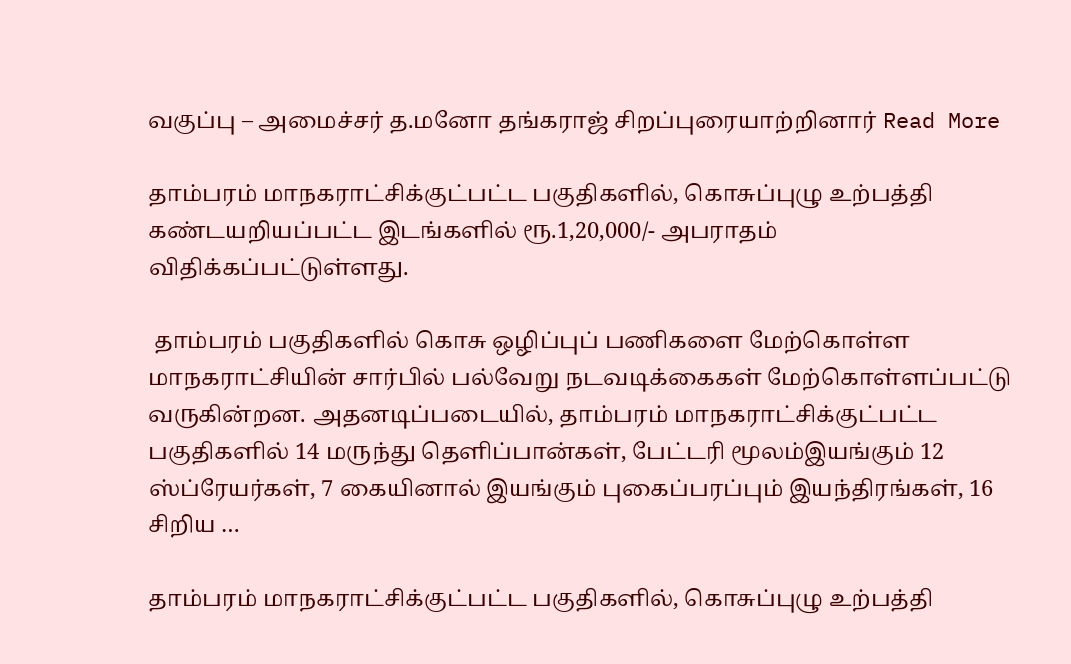வகுப்பு – அமைச்சர் த.மனோ தங்கராஜ் சிறப்புரையாற்றினார் Read More

தாம்பரம் மாநகராட்சிக்குட்பட்ட பகுதிகளில், கொசுப்புழு உற்பத்தி கண்டயறியப்பட்ட இடங்களில் ரூ.1,20,000/- அபராதம் விதிக்கப்பட்டுள்ளது.

 தாம்பரம் பகுதிகளில் கொசு ஒழிப்புப் பணிகளை மேற்கொள்ள மாநகராட்சியின் சார்பில் பல்வேறு நடவடிக்கைகள் மேற்கொள்ளப்பட்டு வருகின்றன. அதனடிப்படையில், தாம்பரம் மாநகராட்சிக்குட்பட்ட பகுதிகளில் 14 மருந்து தெளிப்பான்கள், பேட்டரி மூலம்இயங்கும் 12 ஸ்ப்ரேயர்கள், 7 கையினால் இயங்கும் புகைப்பரப்பும் இயந்திரங்கள், 16 சிறிய …

தாம்பரம் மாநகராட்சிக்குட்பட்ட பகுதிகளில், கொசுப்புழு உற்பத்தி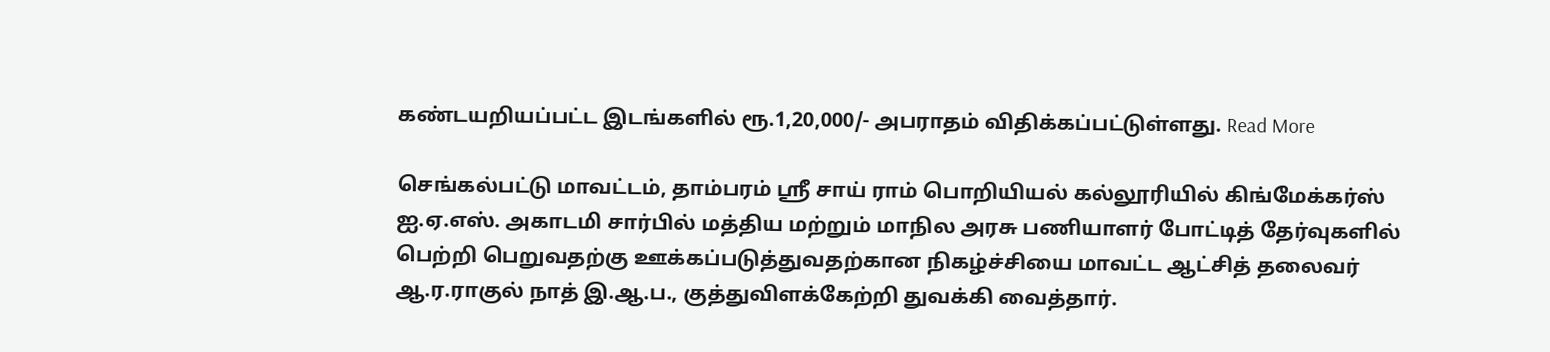கண்டயறியப்பட்ட இடங்களில் ரூ.1,20,000/- அபராதம் விதிக்கப்பட்டுள்ளது. Read More

செங்கல்பட்டு மாவட்டம், தாம்பரம் ஸ்ரீ சாய் ராம் பொறியியல் கல்லூரியில் கிங்மேக்கர்ஸ் ஐ.ஏ.எஸ். அகாடமி சார்பில் மத்திய மற்றும் மாநில அரசு பணியாளர் போட்டித் தேர்வுகளில் பெற்றி பெறுவதற்கு ஊக்கப்படுத்துவதற்கான நிகழ்ச்சியை மாவட்ட ஆட்சித் தலைவர் ஆ.ர.ராகுல் நாத் இ.ஆ.ப., குத்துவிளக்கேற்றி துவக்கி வைத்தார்.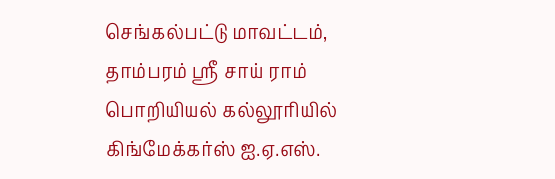செங்கல்பட்டு மாவட்டம், தாம்பரம் ஸ்ரீ சாய் ராம் பொறியியல் கல்லூரியில் கிங்மேக்கர்ஸ் ஐ.ஏ.எஸ்.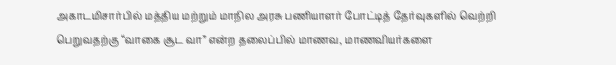அகாடமிசார்பில் மத்திய மற்றும் மாநில அரசு பணியாளர் போட்டித் தேர்வுகளில் வெற்றி பெறுவதற்கு “வாகை சூட வா” என்ற தலைப்பில் மாணவ, மாணவியர்களை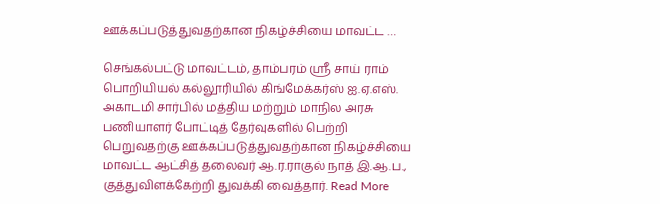ஊக்கப்படுத்துவதற்கான நிகழ்ச்சியை மாவட்ட …

செங்கல்பட்டு மாவட்டம், தாம்பரம் ஸ்ரீ சாய் ராம் பொறியியல் கல்லூரியில் கிங்மேக்கர்ஸ் ஐ.ஏ.எஸ். அகாடமி சார்பில் மத்திய மற்றும் மாநில அரசு பணியாளர் போட்டித் தேர்வுகளில் பெற்றி பெறுவதற்கு ஊக்கப்படுத்துவதற்கான நிகழ்ச்சியை மாவட்ட ஆட்சித் தலைவர் ஆ.ர.ராகுல் நாத் இ.ஆ.ப., குத்துவிளக்கேற்றி துவக்கி வைத்தார். Read More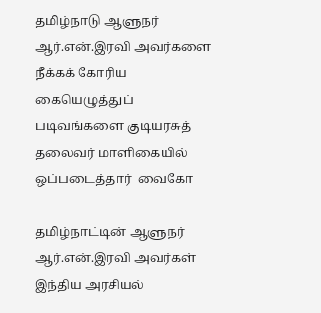தமிழ்நாடு ஆளுநர் ஆர்.என்.இரவி அவர்களை நீக்கக் கோரிய  கையெழுத்துப் படிவங்களை குடியரசுத் தலைவர் மாளிகையில் ஒப்படைத்தார்  வைகோ

தமிழ்நாட்டின் ஆளுநர் ஆர்.என்.இரவி அவர்கள் இந்திய அரசியல்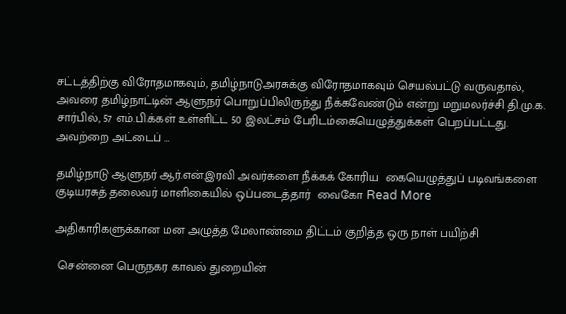சட்டத்திற்கு விரோதமாகவும், தமிழ்நாடுஅரசுக்கு விரோதமாகவும் செயல்பட்டு வருவதால், அவரை தமிழ்நாட்டின் ஆளுநர் பொறுப்பிலிருந்து நீக்கவேண்டும் என்று மறுமலர்ச்சி தி.மு.க. சார்பில், 57 எம்.பி.க்கள் உள்ளிட்ட 50 இலட்சம் பேரிடம்கையெழுத்துக்கள் பெறப்பட்டது. அவற்றை அட்டைப் …

தமிழ்நாடு ஆளுநர் ஆர்.என்.இரவி அவர்களை நீக்கக் கோரிய  கையெழுத்துப் படிவங்களை குடியரசுத் தலைவர் மாளிகையில் ஒப்படைத்தார்  வைகோ Read More

அதிகாரிகளுக்கான மன அழுத்த மேலாண்மை திட்டம் குறித்த ஒரு நாள் பயிற்சி

 சென்னை பெருநகர காவல் துறையின்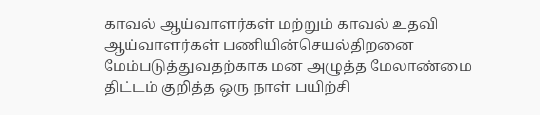காவல் ஆய்வாளர்கள் மற்றும் காவல் உதவி ஆய்வாளர்கள் பணியின்செயல்திறனை மேம்படுத்துவதற்காக மன அழுத்த மேலாண்மை திட்டம் குறித்த ஒரு நாள் பயிற்சி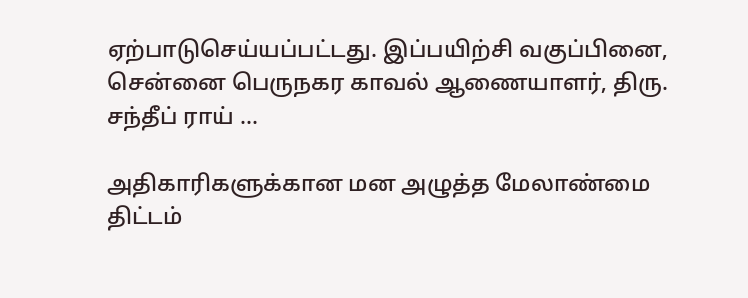ஏற்பாடுசெய்யப்பட்டது. இப்பயிற்சி வகுப்பினை, சென்னை பெருநகர காவல் ஆணையாளர், திரு. சந்தீப் ராய் …

அதிகாரிகளுக்கான மன அழுத்த மேலாண்மை திட்டம்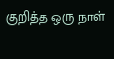குறித்த ஒரு நாள்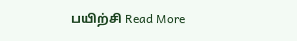பயிற்சி Read More